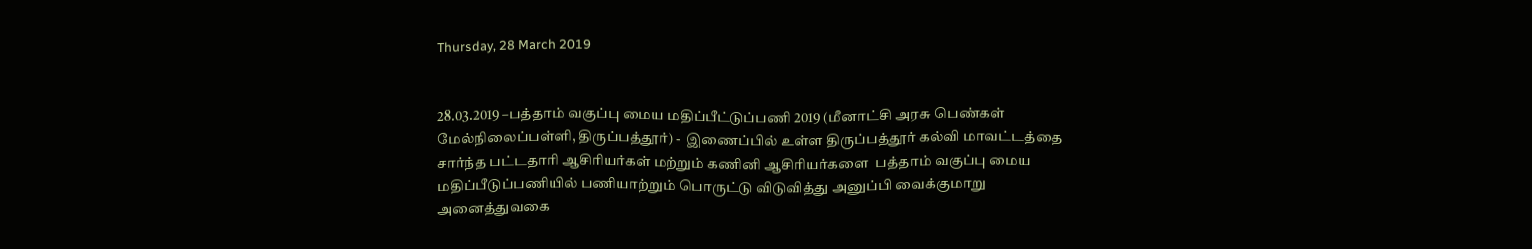Thursday, 28 March 2019


28.03.2019 –பத்தாம் வகுப்பு மைய மதிப்பீட்டுப்பணி 2019 (மீனாட்சி அரசு பெண்கள் மேல்நிலைப்பள்ளி, திருப்பத்தூர்) -  இணைப்பில் உள்ள திருப்பத்தூர் கல்வி மாவட்டத்தை சார்ந்த பட்டதாரி ஆசிரியர்கள் மற்றும் கணினி ஆசிரியர்களை  பத்தாம் வகுப்பு மைய மதிப்பீடுப்பணியில் பணியாற்றும் பொருட்டு விடுவித்து அனுப்பி வைக்குமாறு அனைத்துவகை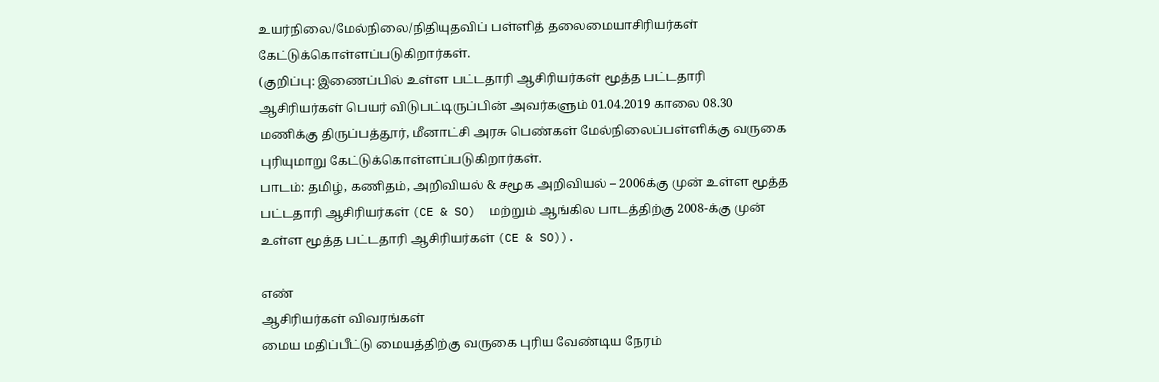உயர்நிலை/மேல்நிலை/நிதியுதவிப் பள்ளித் தலைமையாசிரியர்கள் கேட்டுக்கொள்ளப்படுகிறார்கள்.
(குறிப்பு: இணைப்பில் உள்ள பட்டதாரி ஆசிரியர்கள் மூத்த பட்டதாரி ஆசிரியர்கள் பெயர் விடுபட்டிருப்பின் அவர்களும் 01.04.2019 காலை 08.30 மணிக்கு திருப்பத்தூர், மீனாட்சி அரசு பெண்கள் மேல்நிலைப்பள்ளிக்கு வருகை புரியுமாறு கேட்டுக்கொள்ளப்படுகிறார்கள்.
பாடம்: தமிழ், கணிதம், அறிவியல் & சமூக அறிவியல் – 2006க்கு முன் உள்ள மூத்த பட்டதாரி ஆசிரியர்கள் (CE & SO)  மற்றும் ஆங்கில பாடத்திற்கு 2008-க்கு முன் உள்ள மூத்த பட்டதாரி ஆசிரியர்கள் (CE & SO)).

எண்
ஆசிரியர்கள் விவரங்கள்
மைய மதிப்பீட்டு மையத்திற்கு வருகை புரிய வேண்டிய நேரம்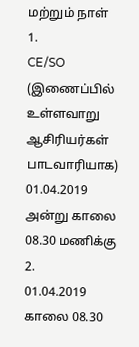மற்றும் நாள்
1.
CE/SO (இணைப்பில் உள்ளவாறு ஆசிரியர்கள் பாடவாரியாக)
01.04.2019 அன்று காலை 08.30 மணிக்கு
2.
01.04.2019 காலை 08.30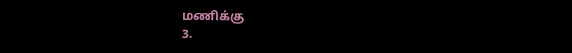மணிக்கு
3.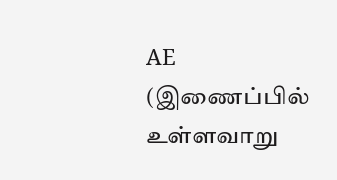AE (இணைப்பில் உள்ளவாறு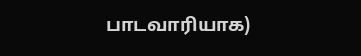பாடவாரியாக)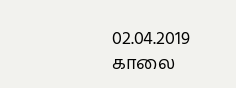02.04.2019 காலை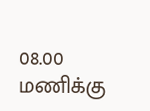08.00 மணிக்கு